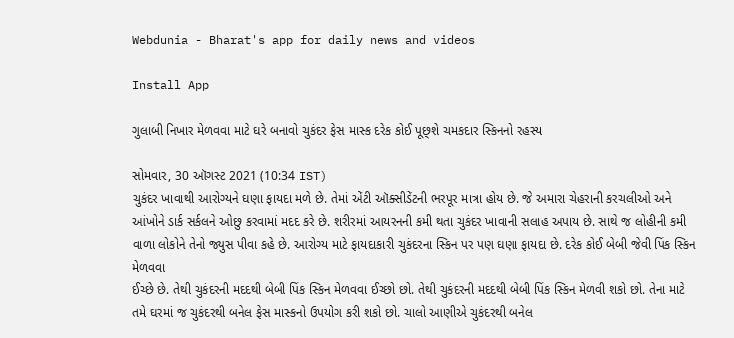Webdunia - Bharat's app for daily news and videos

Install App

ગુલાબી નિખાર મેળવવા માટે ઘરે બનાવો ચુકંદર ફેસ માસ્ક દરેક કોઈ પૂછ્શે ચમકદાર સ્કિનનો રહસ્ય

સોમવાર, 30 ઑગસ્ટ 2021 (10:34 IST)
ચુકંદર ખાવાથી આરોગ્યને ઘણા ફાયદા મળે છે. તેમાં એંટી ઑક્સીડેંટની ભરપૂર માત્રા હોય છે. જે અમારા ચેહરાની કરચલીઓ અને આંખોને ડાર્ક સર્કલને ઓછુ કરવામાં મદદ કરે છે. શરીરમાં આયરનની કમી થતા ચુકંદર ખાવાની સલાહ અપાય છે. સાથે જ લોહીની કમી વાળા લોકોને તેનો જ્યુસ પીવા કહે છે. આરોગ્ય માટે ફાયદાકારી ચુકંદરના સ્કિન પર પણ ઘણા ફાયદા છે. દરેક કોઈ બેબી જેવી પિંક સ્કિન મેળવવા
ઈચ્છે છે. તેથી ચુકંદરની મદદથી બેબી પિંક સ્કિન મેળવવા ઈચ્છો છો. તેથી ચુકંદરની મદદથી બેબી પિંક સ્કિન મેળવી શકો છો. તેના માટે તમે ઘરમાં જ ચુકંદરથી બનેલ ફેસ માસ્કનો ઉપયોગ કરી શકો છો. ચાલો આણીએ ચુકંદરથી બનેલ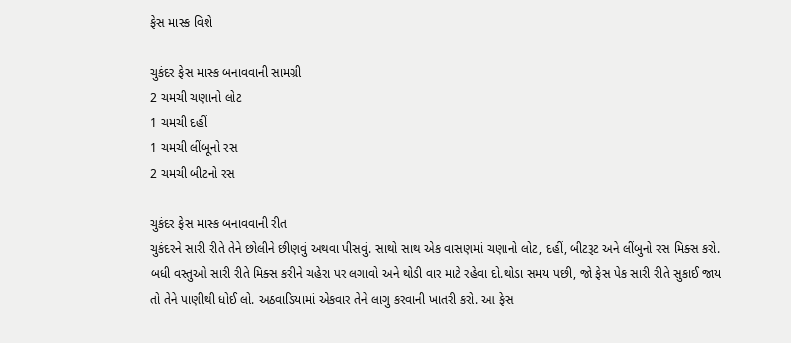ફેસ માસ્ક વિશે

ચુકંદર ફેસ માસ્ક બનાવવાની સામગ્રી
2 ચમચી ચણાનો લોટ
1 ચમચી દહીં
1 ચમચી લીંબૂનો રસ
2 ચમચી બીટનો રસ

ચુકંદર ફેસ માસ્ક બનાવવાની રીત
ચુકંદરને સારી રીતે તેને છોલીને છીણવું અથવા પીસવું. સાથો સાથ એક વાસણમાં ચણાનો લોટ, દહીં, બીટરૂટ અને લીંબુનો રસ મિક્સ કરો. બધી વસ્તુઓ સારી રીતે મિક્સ કરીને ચહેરા પર લગાવો અને થોડી વાર માટે રહેવા દો.થોડા સમય પછી, જો ફેસ પેક સારી રીતે સુકાઈ જાય તો તેને પાણીથી ધોઈ લો. અઠવાડિયામાં એકવાર તેને લાગુ કરવાની ખાતરી કરો. આ ફેસ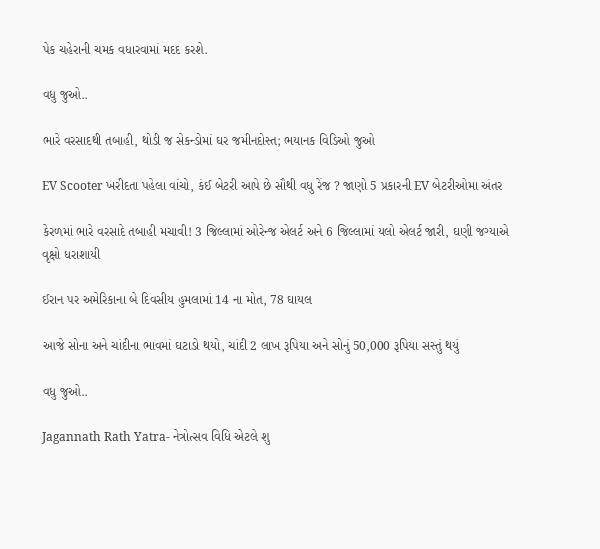પેક ચહેરાની ચમક વધારવામાં મદદ કરશે.

વધુ જુઓ..

ભારે વરસાદથી તબાહી, થોડી જ સેકન્ડોમાં ઘર જમીનદોસ્ત; ભયાનક વિડિઓ જુઓ

EV Scooter ખરીદતા પહેલા વાંચો, કંઈ બેટરી આપે છે સૌથી વધુ રેંજ ? જાણો 5 પ્રકારની EV બેટરીઓમા અંતર

કેરળમાં ભારે વરસાદે તબાહી મચાવી! 3 જિલ્લામાં ઓરેન્જ એલર્ટ અને 6 જિલ્લામાં યલો એલર્ટ જારી, ઘણી જગ્યાએ વૃક્ષો ધરાશાયી

ઈરાન પર અમેરિકાના બે દિવસીય હુમલામાં 14 ના મોત, 78 ઘાયલ

આજે સોના અને ચાંદીના ભાવમાં ઘટાડો થયો, ચાંદી 2 લાખ રૂપિયા અને સોનું 50,000 રૂપિયા સસ્તું થયું

વધુ જુઓ..

Jagannath Rath Yatra- નેત્રોત્સવ વિધિ એટલે શુ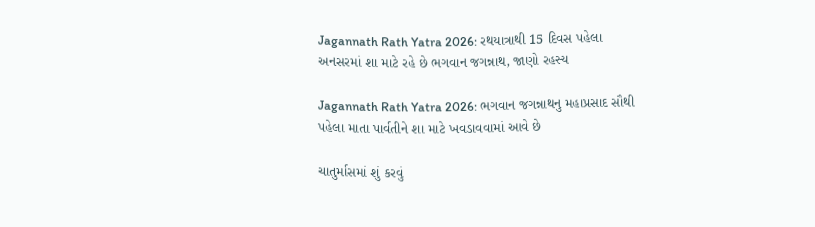Jagannath Rath Yatra 2026: રથયાત્રાથી 15 દિવસ પહેલા અનસરમાં શા માટે રહે છે ભગવાન જગન્નાથ, જાણો રહસ્ય

Jagannath Rath Yatra 2026: ભગવાન જગન્નાથનુ મહાપ્રસાદ સૌથી પહેલા માતા પાર્વતીને શા માટે ખવડાવવામાં આવે છે

ચાતુર્માસમાં શું કરવું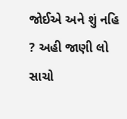જોઈએ અને શું નહિ ? અહી જાણી લો સાચો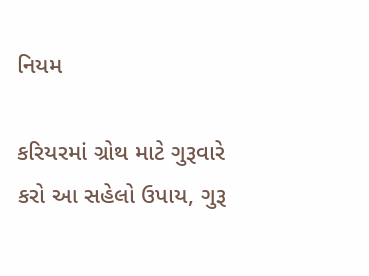નિયમ

કરિયરમાં ગ્રોથ માટે ગુરૂવારે કરો આ સહેલો ઉપાય, ગુરૂ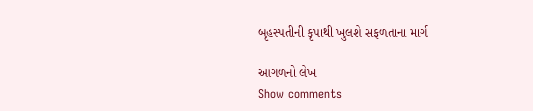બૃહસ્પતીની કૃપાથી ખુલશે સફળતાના માર્ગ

આગળનો લેખ
Show comments